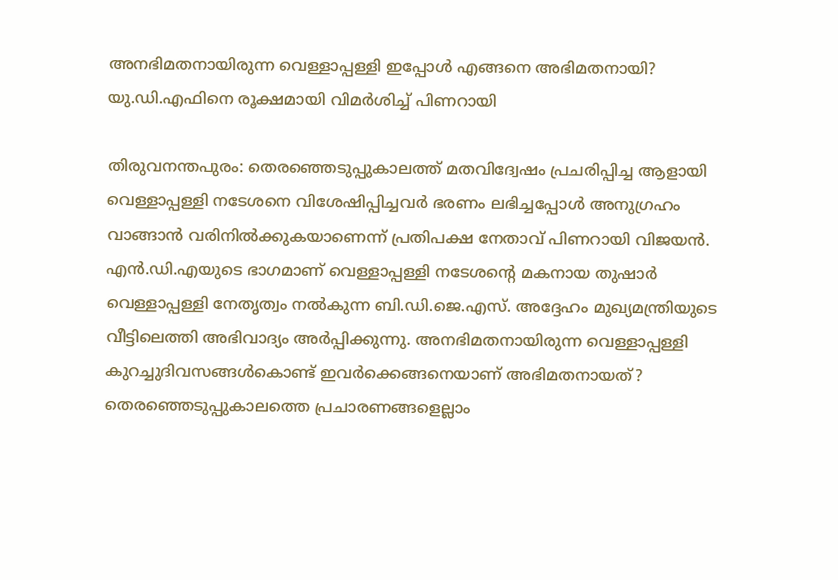അനഭിമതനായിരുന്ന വെള്ളാപ്പള്ളി ഇപ്പോൾ എങ്ങനെ അഭിമതനായി? യു.ഡി.എഫിനെ രൂക്ഷമായി വിമർശിച്ച് പിണറായി

തിരുവനന്തപുരം: തെരഞ്ഞെടുപ്പുകാലത്ത് മതവിദ്വേഷം പ്രചരിപ്പിച്ച ആളായി വെള്ളാപ്പള്ളി നടേശനെ വിശേഷിപ്പിച്ചവർ ഭരണം ലഭിച്ചപ്പോൾ അനുഗ്രഹം വാങ്ങാൻ വരിനിൽക്കുകയാണെന്ന് പ്രതിപക്ഷ നേതാവ് പിണറായി വിജയൻ. എൻ.ഡി.എയുടെ ഭാഗമാണ് വെള്ളാപ്പള്ളി നടേശന്റെ മകനായ തുഷാർ വെള്ളാപ്പള്ളി നേതൃത്വം നൽകുന്ന ബി.ഡി.ജെ.എസ്. അദ്ദേഹം മുഖ്യമന്ത്രിയുടെ വീട്ടിലെത്തി അഭിവാദ്യം അർപ്പിക്കുന്നു. അനഭിമതനായിരുന്ന വെള്ളാപ്പള്ളി കുറച്ചുദിവസങ്ങൾകൊണ്ട് ഇവർക്കെങ്ങനെയാണ് അഭിമതനായത്? തെരഞ്ഞെടുപ്പുകാലത്തെ പ്രചാരണങ്ങളെല്ലാം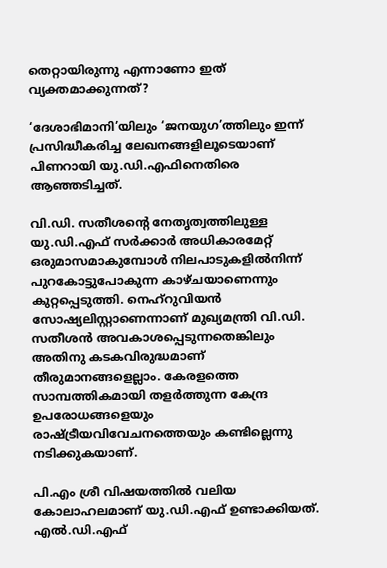തെറ്റായിരുന്നു എന്നാണോ ഇത് വ്യക്തമാക്കുന്നത്?

‘ദേശാഭിമാനി’യിലും ‘ജനയുഗ’ത്തിലും ഇന്ന് പ്രസിദ്ധീകരിച്ച ലേഖനങ്ങളിലൂടെയാണ് പിണറായി യു.ഡി.എഫിനെതിരെ ആഞ്ഞടിച്ചത്.

വി.ഡി. സതീശന്റെ നേതൃത്വത്തിലുള്ള യു.ഡി.എഫ് സർക്കാർ അധികാരമേറ്റ്‌ ഒരുമാസമാകുമ്പോൾ നിലപാടുകളിൽനിന്ന് പുറകോട്ടുപോകുന്ന കാഴ്ചയാണെന്നും കുറ്റപ്പെടുത്തി. നെഹ്റുവിയൻ സോഷ്യലിസ്റ്റാണെന്നാണ് മുഖ്യമന്ത്രി വി.ഡി. സതീശൻ അവകാശപ്പെടുന്നതെങ്കിലും അതിനു കടകവിരുദ്ധമാണ് തീരുമാനങ്ങളെല്ലാം. കേരളത്തെ സാമ്പത്തികമായി തളർത്തുന്ന കേന്ദ്ര ഉപരോധങ്ങളെയും രാഷ്ട്രീയവിവേചനത്തെയും കണ്ടില്ലെന്നു നടിക്കുകയാണ്.

പി.എം ശ്രീ വിഷയത്തിൽ വലിയ കോലാഹലമാണ് യു.ഡി.എഫ് ഉണ്ടാക്കിയത്. എൽ.ഡി.എഫ്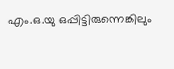എം.ഒ.യു ഒപ്പിട്ടിരുന്നെങ്കിലും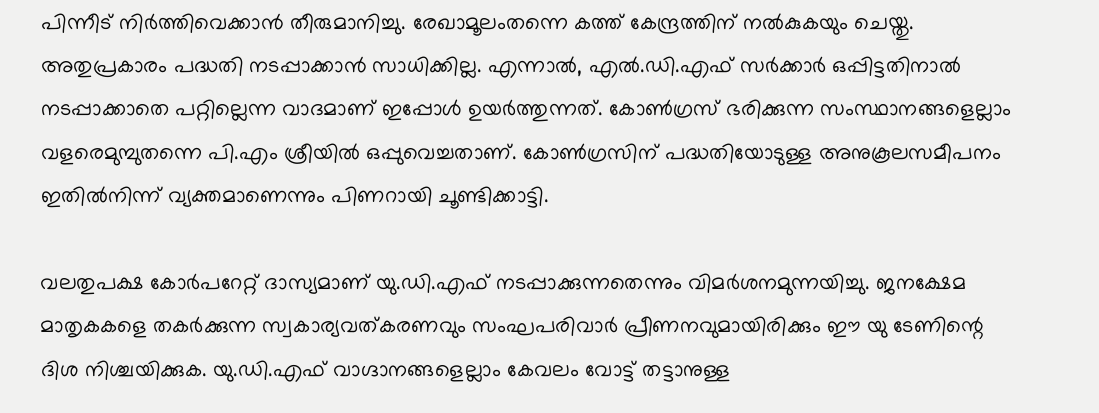പിന്നീട് നിർത്തിവെക്കാൻ തീരുമാനിച്ചു. രേഖാമൂലംതന്നെ കത്ത് കേന്ദ്രത്തിന് നൽകുകയും ചെയ്തു. അതുപ്രകാരം പദ്ധതി നടപ്പാക്കാൻ സാധിക്കില്ല. എന്നാൽ, എൽ.ഡി.എഫ് സർക്കാർ ഒപ്പിട്ടതിനാൽ നടപ്പാക്കാതെ പറ്റില്ലെന്ന വാദമാണ് ഇപ്പോൾ ഉയർത്തുന്നത്. കോൺഗ്രസ് ഭരിക്കുന്ന സംസ്ഥാനങ്ങളെല്ലാം വളരെമുമ്പുതന്നെ പി.എം ശ്രീയിൽ ഒപ്പുവെച്ചതാണ്. കോൺഗ്രസിന് പദ്ധതിയോടുള്ള അനുകൂലസമീപനം ഇതിൽനിന്ന് വ്യക്തമാണെന്നും പിണറായി ചൂണ്ടിക്കാട്ടി.

വലതുപക്ഷ കോർപറേറ്റ് ദാസ്യമാണ് യു.ഡി.എഫ്‌ നടപ്പാക്കുന്നതെന്നും വിമർശനമുന്നയിച്ചു. ജനക്ഷേമ മാതൃകകളെ തകർക്കുന്ന സ്വകാര്യവത്കരണവും സംഘപരിവാർ പ്രീണനവുമായിരിക്കും ഈ യു ടേണിന്റെ ദിശ നിശ്ചയിക്കുക. യു.ഡി.എഫ്‌ വാഗ്ദാനങ്ങളെല്ലാം കേവലം വോട്ട്‌ തട്ടാനുള്ള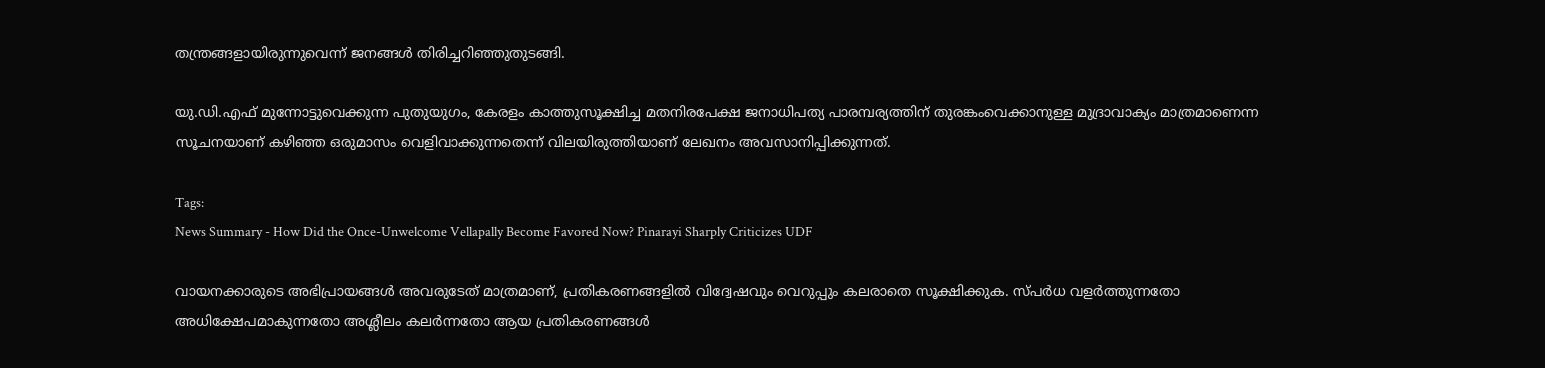തന്ത്രങ്ങളായിരുന്നുവെന്ന് ജനങ്ങൾ തിരിച്ചറിഞ്ഞുതുടങ്ങി.

യു.ഡി.എഫ് മുന്നോട്ടുവെക്കുന്ന പുതുയുഗം, കേരളം കാത്തുസൂക്ഷിച്ച മതനിരപേക്ഷ ജനാധിപത്യ പാരമ്പര്യത്തിന് തുരങ്കംവെക്കാനുള്ള മുദ്രാവാക്യം മാത്രമാണെന്ന സൂചനയാണ് കഴിഞ്ഞ ഒരുമാസം വെളിവാക്കുന്നതെന്ന് വിലയിരുത്തിയാണ് ലേഖനം അവസാനിപ്പിക്കുന്നത്.

Tags:
News Summary - How Did the Once-Unwelcome Vellapally Become Favored Now? Pinarayi Sharply Criticizes UDF

വായനക്കാരുടെ അഭിപ്രായങ്ങള്‍ അവരുടേത് മാത്രമാണ്, പ്രതികരണങ്ങളിൽ വിദ്വേഷവും വെറുപ്പും കലരാതെ സൂക്ഷിക്കുക. സ്പർധ വളർത്തുന്നതോ അധിക്ഷേപമാകുന്നതോ അശ്ലീലം കലർന്നതോ ആയ പ്രതികരണങ്ങൾ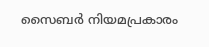സൈബർ നിയമപ്രകാരം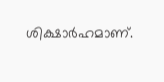ശിക്ഷാർഹമാണ്.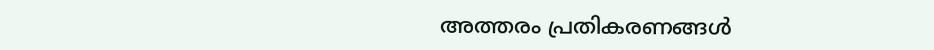അത്തരം പ്രതികരണങ്ങൾ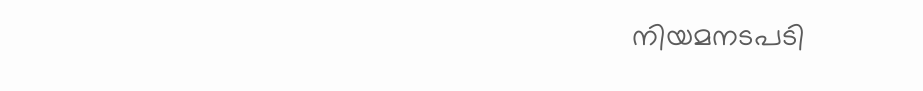നിയമനടപടി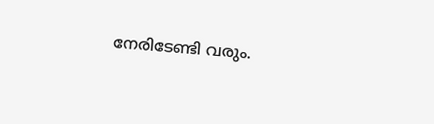നേരിടേണ്ടി വരും.